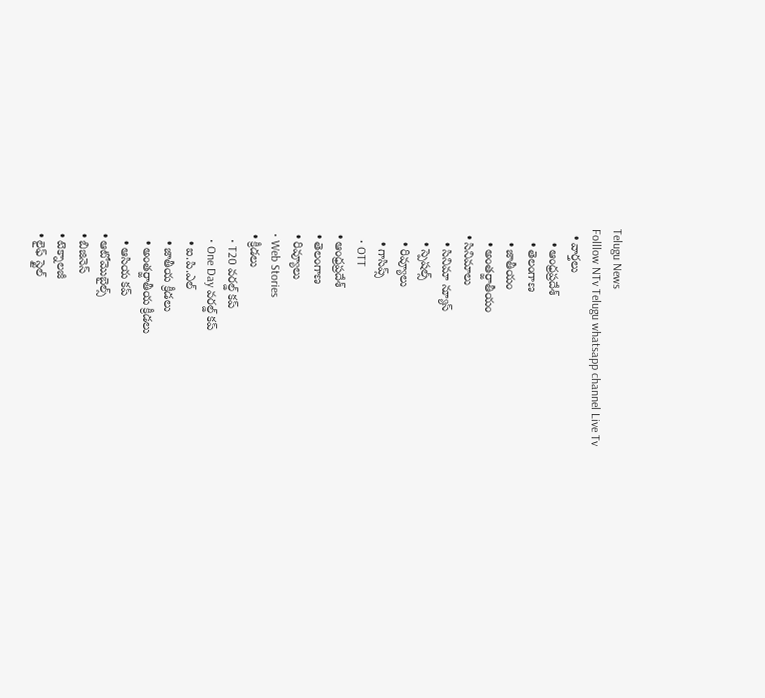Telugu News
Folllow NTv Telugu whatsapp channel Live Tv
  • వార్తలు
    • ఆంధ్రప్రదేశ్
    • తెలంగాణ
    • జాతీయం
    • అంతర్జాతీయం
  • సినిమాలు
    • సినిమా న్యూస్
    • స్పెషల్స్
    • రివ్యూలు
    • గాసిప్స్
    • OTT
  • ఆంధ్రప్రదేశ్
  • తెలంగాణ
  • రివ్యూలు
  • Web Stories
  • క్రీడలు
    • T20 వరల్డ్ కప్
    • One Day వరల్డ్ కప్
    • ఐ.పి.ఎల్
    • జాతీయ క్రీడలు
    • అంతర్జాతీయ క్రీడలు
    • ఆసియ కప్
  • ఆటోమొబైల్స్
  • బిజినెస్‌
  • టెక్నాలజీ
  • లైఫ్ స్టైల్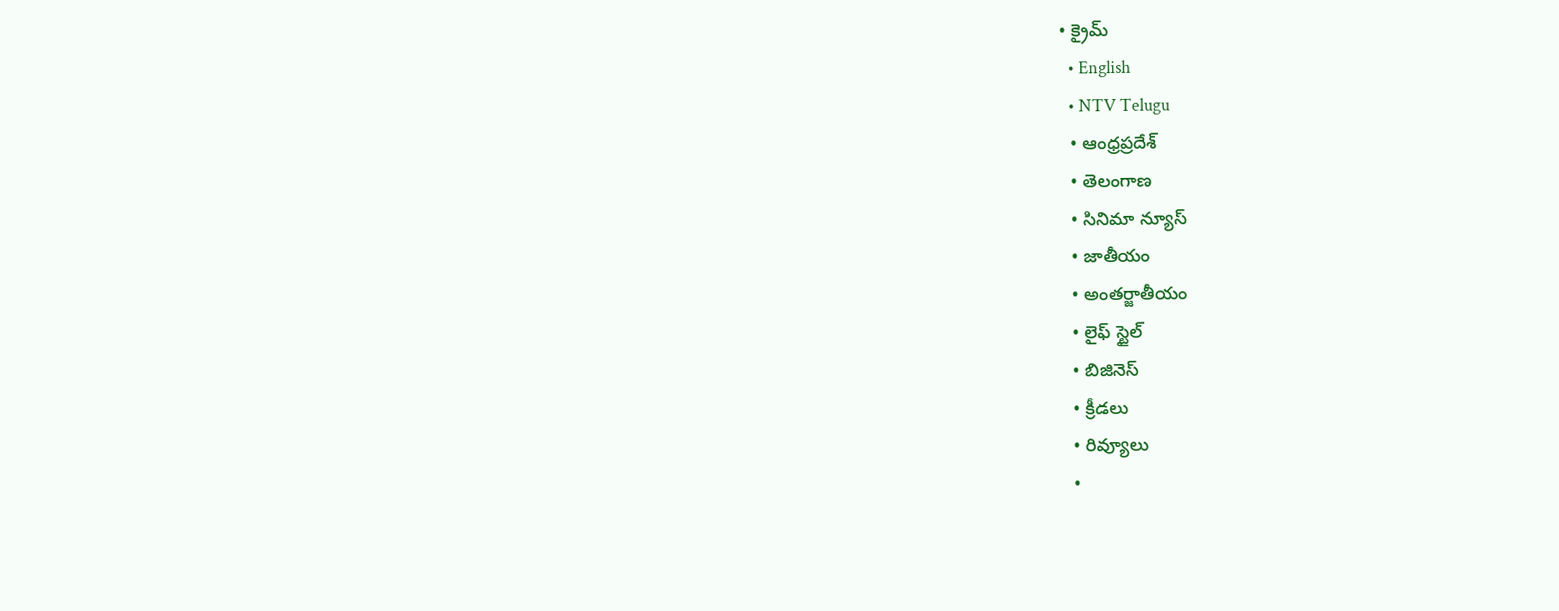• క్రైమ్
  • English
  • NTV Telugu
  • ఆంధ్రప్రదేశ్
  • తెలంగాణ
  • సినిమా న్యూస్
  • జాతీయం
  • అంతర్జాతీయం
  • లైఫ్ స్టైల్
  • బిజినెస్‌
  • క్రీడలు
  • రివ్యూలు
  •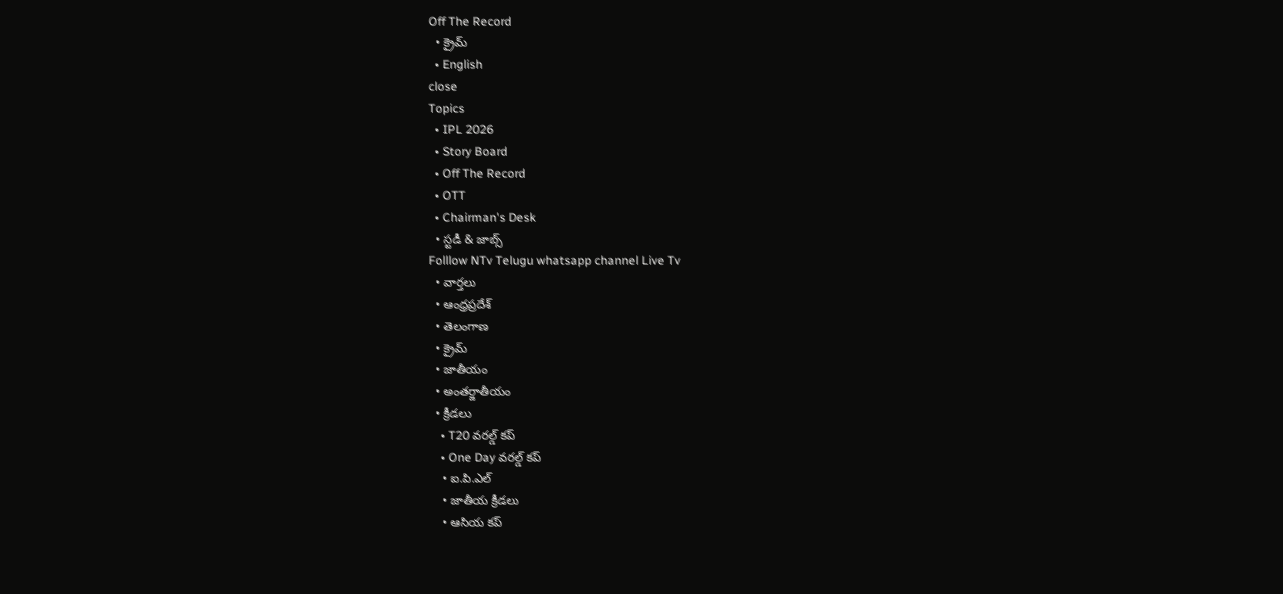Off The Record
  • క్రైమ్
  • English
close
Topics
  • IPL 2026
  • Story Board
  • Off The Record
  • OTT
  • Chairman's Desk
  • స్టడీ & జాబ్స్
Folllow NTv Telugu whatsapp channel Live Tv
  • వార్తలు
  • ఆంధ్రప్రదేశ్
  • తెలంగాణ
  • క్రైమ్
  • జాతీయం
  • అంతర్జాతీయం
  • క్రీడలు
    • T20 వరల్డ్ కప్
    • One Day వరల్డ్ కప్
    • ఐ.పి.ఎల్
    • జాతీయ క్రీడలు
    • ఆసియ కప్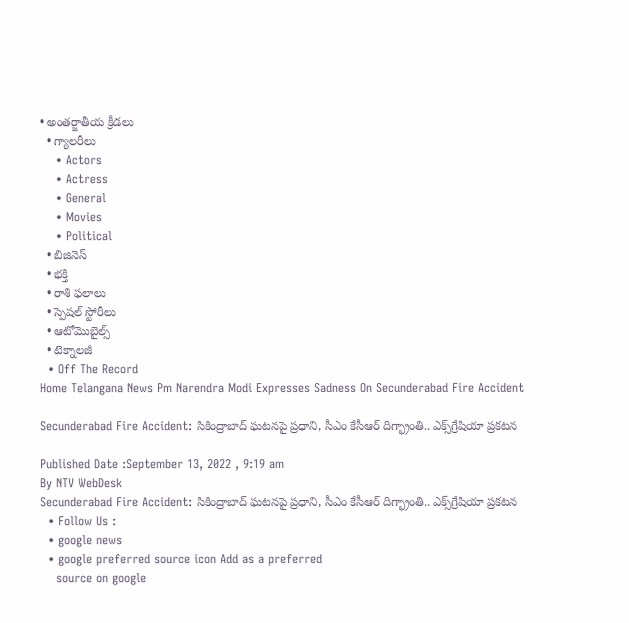• అంతర్జాతీయ క్రీడలు
  • గ్యాలరీలు
    • Actors
    • Actress
    • General
    • Movies
    • Political
  • బిజినెస్‌
  • భక్తి
  • రాశి ఫలాలు
  • స్పెషల్‌ స్టోరీలు
  • ఆటోమొబైల్స్
  • టెక్నాలజీ
  • Off The Record
Home Telangana News Pm Narendra Modi Expresses Sadness On Secunderabad Fire Accident

Secunderabad Fire Accident: సికింద్రాబాద్ ఘటనపై ప్రధాని, సీఎం కేసీఆర్ దిగ్భ్రాంతి.. ఎక్స్‌గ్రేషియా ప్రకటన

Published Date :September 13, 2022 , 9:19 am
By NTV WebDesk
Secunderabad Fire Accident: సికింద్రాబాద్ ఘటనపై ప్రధాని, సీఎం కేసీఆర్ దిగ్భ్రాంతి.. ఎక్స్‌గ్రేషియా ప్రకటన
  • Follow Us :
  • google news
  • google preferred source icon Add as a preferred
    source on google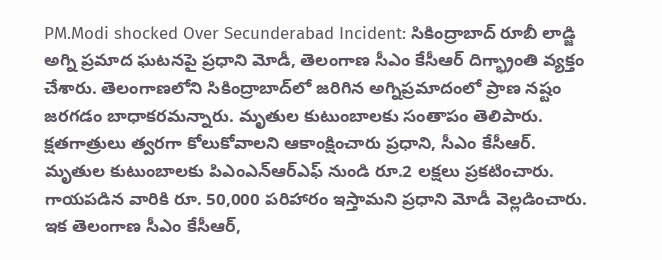PM.Modi shocked Over Secunderabad Incident: సికింద్రాబాద్‌ రూబీ లాడ్జి అగ్ని ప్రమాద ఘటనపై ప్రధాని మోడీ, తెలంగాణ సీఎం కేసీఆర్ దిగ్భ్రాంతి వ్యక్తం చేశారు. తెలంగాణలోని సికింద్రాబాద్‌లో జరిగిన అగ్నిప్రమాదంలో ప్రాణ నష్టం జరగడం బాధాకరమన్నారు. మృతుల కుటుంబాలకు సంతాపం తెలిపారు. క్షతగాత్రులు త్వరగా కోలుకోవాలని ఆకాంక్షించారు ప్రధాని, సీఎం కేసీఆర్. మృతుల కుటుంబాలకు పిఎంఎన్‌ఆర్‌ఎఫ్ నుండి రూ.2 లక్షలు ప్రకటించారు. గాయపడిన వారికి రూ. 50,000 పరిహారం ఇస్తామని ప్రధాని మోడీ వెల్లడించారు. ఇక తెలంగాణ సీఎం కేసీఆర్,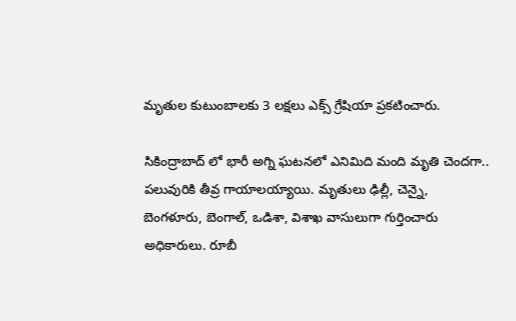మృతుల కుటుంబాలకు 3 లక్షలు ఎక్స్ గ్రేషియా ప్రకటించారు.

సికింద్రాబాద్‌ లో భారీ అగ్ని ఘటనలో ఎనిమిది మంది మృతి చెందగా.. పలువురికి తీవ్ర గాయాలయ్యాయి. మృతులు ఢిల్లీ, చెన్నై, బెంగళూరు, బెంగాల్‌, ఒడిశా, విశాఖ వాసులుగా గుర్తించారు అధికారులు. రూబీ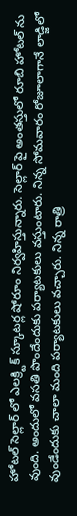హోటల్‌ సెల్లార్‌ లో ఎలక్ర్టిక్‌ స్కూటర్ల షోరూం నిర్వహిస్తున్నారు. సెల్లార్‌ పై అంతస్తులో రూబి హోటల్‌ ను వుంది. అందులో వసతి పొందేందుకు పర్యాటకులు వస్తుంటారు. నిన్న సోమవారం రోజూలాగానే లాడ్జిలో వుండేందుకు చాలా మంది పర్యాటకులు వచ్చారు. నిన్న రాత్రి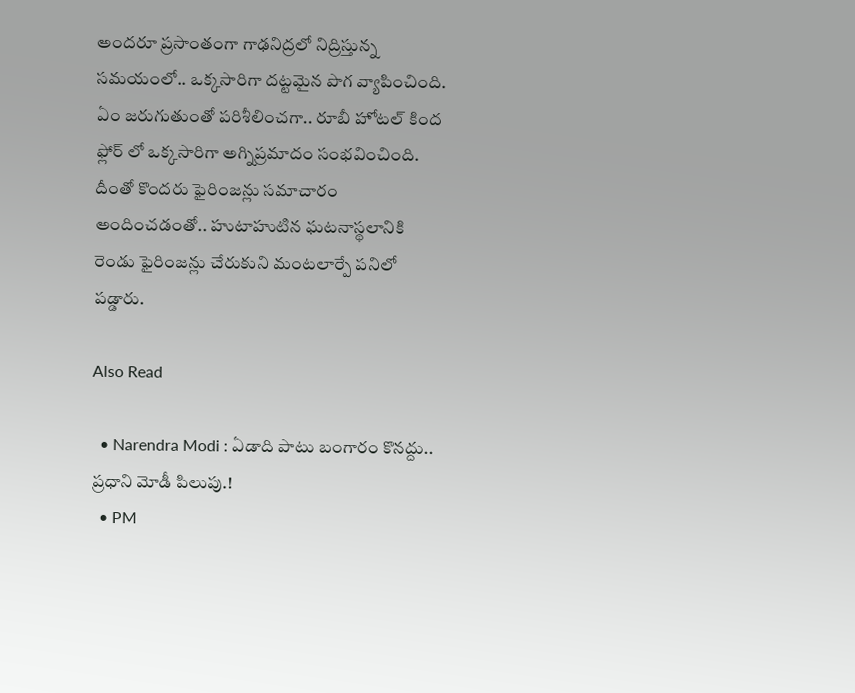అందరూ ప్రసాంతంగా గాఢనిద్రలో నిద్రిస్తున్న సమయంలో.. ఒక్కసారిగా దట్టమైన పొగ వ్యాపించింది. ఏం జరుగుతుంతో పరిశీలించగా.. రూబీ హోటల్‌ కింద ఫ్లోర్‌ లో ఒక్కసారిగా అగ్నిప్రమాదం సంభవించింది. దీంతో కొందరు ఫైరింజన్లు సమాచారం అందించడంతో.. హుటాహుటిన ఘటనాస్థలానికి రెండు ఫైరింజన్లు చేరుకుని మంటలార్పే పనిలో పడ్డారు.

Also Read

  • Narendra Modi : ఏడాది పాటు బంగారం కొనద్దు.. ప్రధాని మోడీ పిలుపు.!
  • PM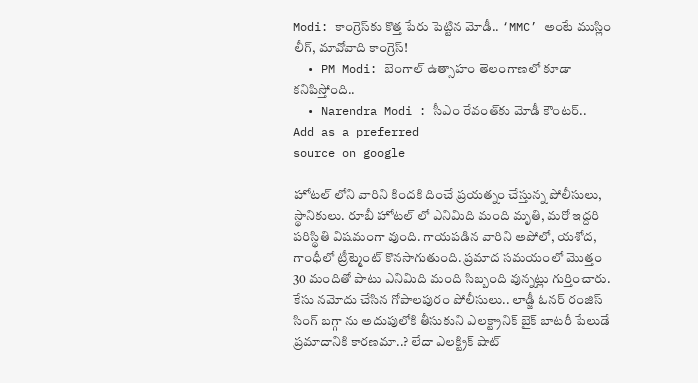Modi: కాంగ్రెస్‌కు కొత్త పేరు పెట్టిన మోడీ.. ‘MMC’ అంటే ముస్లిం లీగ్, మావోవాది కాంగ్రెస్!
  • PM Modi: బెంగాల్ ఉత్సాహం తెలంగాణలో కూడా కనిపిస్తోంది..
  • Narendra Modi : సీఎం రేవంత్‌కు మోడీ కౌంటర్‌..
Add as a preferred
source on google

హోటల్‌ లోని వారిని కిందకి దించే ప్రయత్నం చేస్తున్న పోలీసులు, స్థానికులు. రూబీ హోటల్‌ లో ఎనిమిది మంది మృతి, మరో ఇద్దరి పరిస్థితి విషమంగా వుంది. గాయపడిన వారిని అపోలో, యశోద, గాంధీలో ట్రీట్మెంట్‌ కొనసాగుతుంది. ప్రమాద సమయంలో మొత్తం 30 మందితో పాటు ఎనిమిది మంది సిబ్బంది వున్నట్లు గుర్తించారు. కేసు నమోదు చేసిన గోపాలపురం పోలీసులు.. లాడ్జీ ఓనర్ రంజిస్ సింగ్ బగ్గా ను అదుపులోకి తీసుకుని ఎలక్ట్రానిక్ బైక్ బాటరీ పేలుడే ప్రమాదానికి కారణమా..? లేదా ఎలక్ట్రిక్ షాట్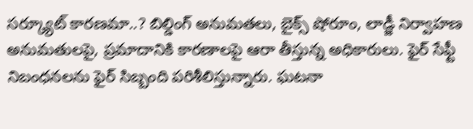సర్క్యూట్ కారణమా..? బిల్డింగ్ అనుమతలు, బైక్స్ షోరూం, లాడ్జీ నిర్వాహణ అనుమతులపై, ప్రమాదానికి కారణాలపై ఆరా తీస్తున్న అధికారులు. ఫైర్ సేఫ్టీ నిబంధనలను ఫైర్ సిబ్బంది పరిశీలిస్తున్నారు. ఘటనా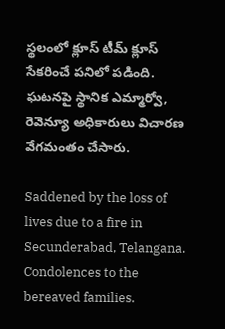స్థలంలో క్లూస్ టీమ్ క్లూస్ సేకరించే పనిలో పడింది. ఘటనపై స్థానిక ఎమ్మార్వో, రెవెన్యూ అధికారులు విచారణ వేగమంతం చేసారు.

Saddened by the loss of lives due to a fire in Secunderabad, Telangana. Condolences to the bereaved families.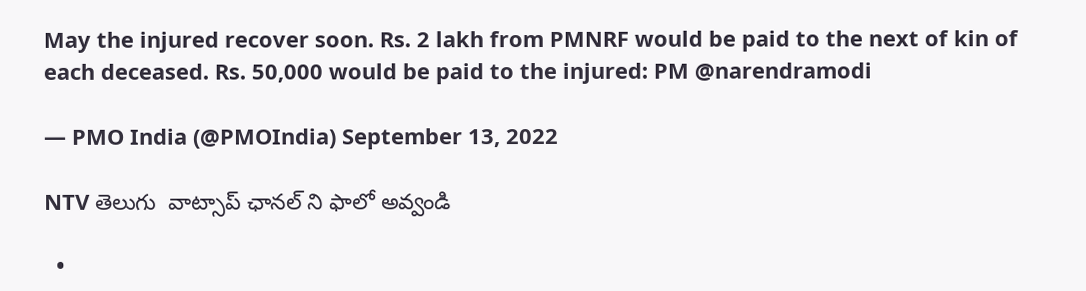May the injured recover soon. Rs. 2 lakh from PMNRF would be paid to the next of kin of each deceased. Rs. 50,000 would be paid to the injured: PM @narendramodi

— PMO India (@PMOIndia) September 13, 2022

NTV తెలుగు  వాట్సాప్ ఛానల్ ని ఫాలో అవ్వండి

  •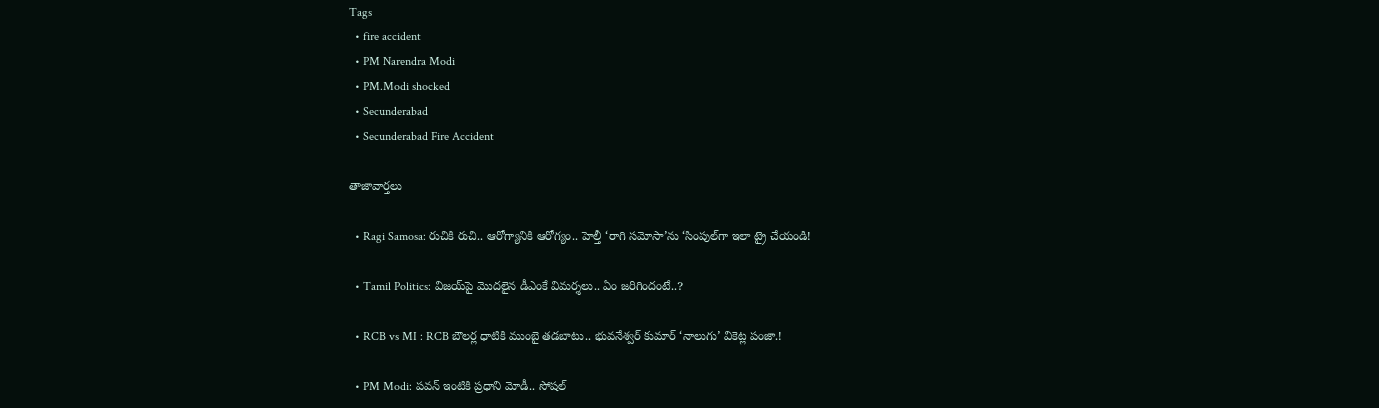Tags
  • fire accident
  • PM Narendra Modi
  • PM.Modi shocked
  • Secunderabad
  • Secunderabad Fire Accident

తాజావార్తలు

  • Ragi Samosa: రుచికి రుచి.. ఆరోగ్యానికి ఆరోగ్యం.. హెల్తీ ‘రాగి సమోసా’ను ‘సింపుల్‌గా ఇలా ట్రై చేయండి!

  • Tamil Politics: విజయ్‌పై మొదలైన డీఎంకే విమర్శలు.. ఏం జరిగిందంటే..?

  • RCB vs MI : RCB బౌలర్ల ధాటికి ముంబై తడబాటు.. భువనేశ్వర్ కుమార్ ‘నాలుగు’ వికెట్ల పంజా.!

  • PM Modi: పవన్ ఇంటికి ప్రధాని మోడీ.. సోషల్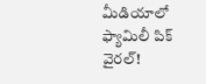మీడియాలో ఫ్యామిలీ పిక్ వైరల్!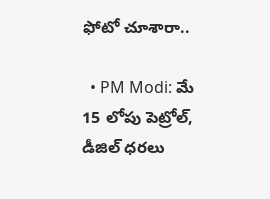ఫోటో చూశారా..

  • PM Modi: మే 15 లోపు పెట్రోల్, డీజిల్ ధరలు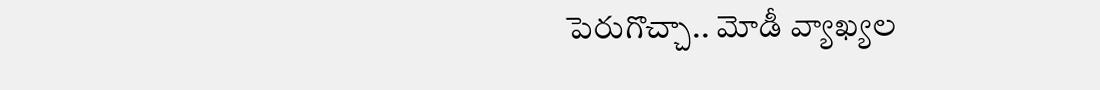పెరుగొచ్చా.. మోడీ వ్యాఖ్యల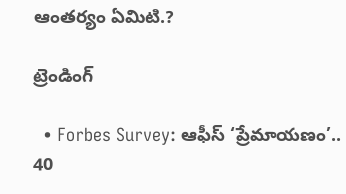ఆంతర్యం ఏమిటి.?

ట్రెండింగ్‌

  • Forbes Survey: ఆఫీస్ ‘ప్రేమాయణం’.. 40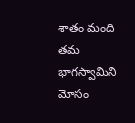శాతం మంది తమ భాగస్వామిని మోసం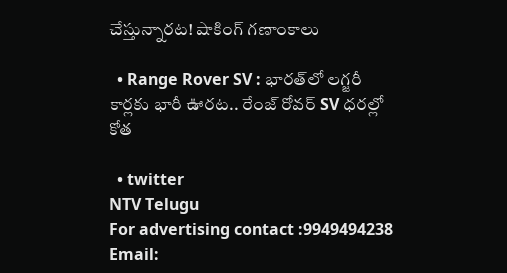చేస్తున్నారట! షాకింగ్ గణాంకాలు

  • Range Rover SV : భారత్‌లో లగ్జరీ కార్లకు భారీ ఊరట.. రేంజ్ రోవర్ SV ధరల్లో కోత

  • twitter
NTV Telugu
For advertising contact :9949494238
Email: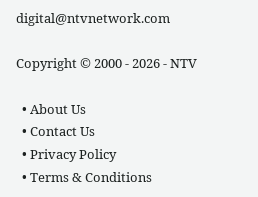digital@ntvnetwork.com

Copyright © 2000 - 2026 - NTV

  • About Us
  • Contact Us
  • Privacy Policy
  • Terms & Conditions